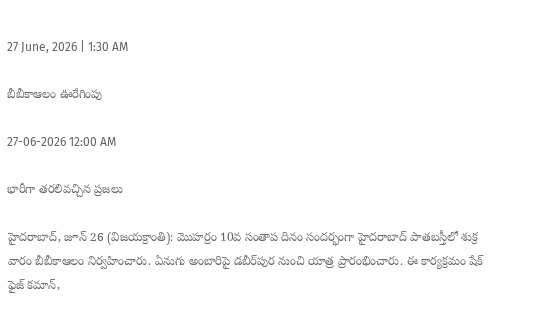27 June, 2026 | 1:30 AM

బీబీకాఆలం ఊరేగింపు

27-06-2026 12:00 AM

భారీగా తరలివచ్చిన ప్రజలు

హైదరాబాద్, జూన్ 26 (విజయక్రాంతి): మొహర్రం 10వ సంతాప దినం సందర్భంగా హైదరాబాద్ పాతబస్తీలో శుక్ర వారం బీబీకాఆలం నిర్వహించారు. ఏనుగు అంబారిపై డబీర్‌పుర నుంచి యాత్ర ప్రారంభించారు. ఈ కార్యక్రమం షేక్ ఫైజ్ కమాన్,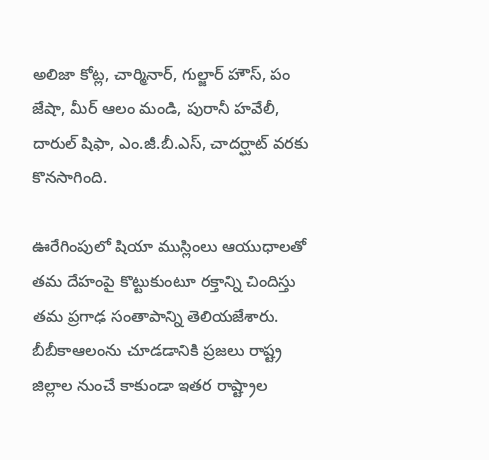అలిజా కోట్ల, చార్మినార్, గుల్జార్ హౌస్, పం జేషా, మీర్ ఆలం మండి, పురానీ హవేలీ, దారుల్ షిఫా, ఎం.జీ.బీ.ఎస్, చాదర్ఘాట్ వరకు కొనసాగింది.

ఊరేగింపులో షియా ముస్లింలు ఆయుధాలతో తమ దేహంపై కొట్టుకుంటూ రక్తాన్ని చిందిస్తు తమ ప్రగాఢ సంతాపాన్ని తెలియజేశారు. బీబీకాఆలంను చూడడానికి ప్రజలు రాష్ట్ర జిల్లాల నుంచే కాకుండా ఇతర రాష్ట్రాల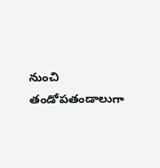నుంచి తండోపతండాలుగా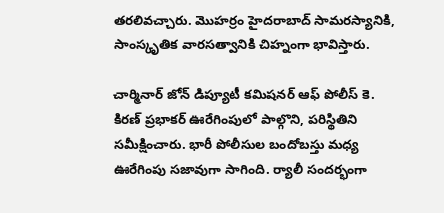తరలివచ్చారు. మొహర్రం హైదరాబాద్ సామరస్యానికి, సాంస్కృతిక వారసత్వానికి చిహ్నంగా భావిస్తారు.

చార్మినార్ జోన్ డిప్యూటీ కమిషనర్ ఆఫ్ పోలీస్ కె. కిరణ్ ప్రభాకర్ ఊరేగింపులో పాల్గొని, పరిస్థితిని సమీక్షించారు. భారీ పోలీసుల బందోబస్తు మధ్య ఊరేగింపు సజావుగా సాగింది. ర్యాలీ సందర్భంగా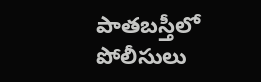పాతబస్తీలో పోలీసులు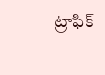ట్రాఫిక్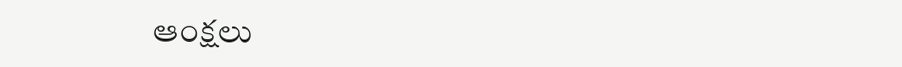ఆంక్షలు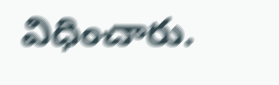విధించారు.